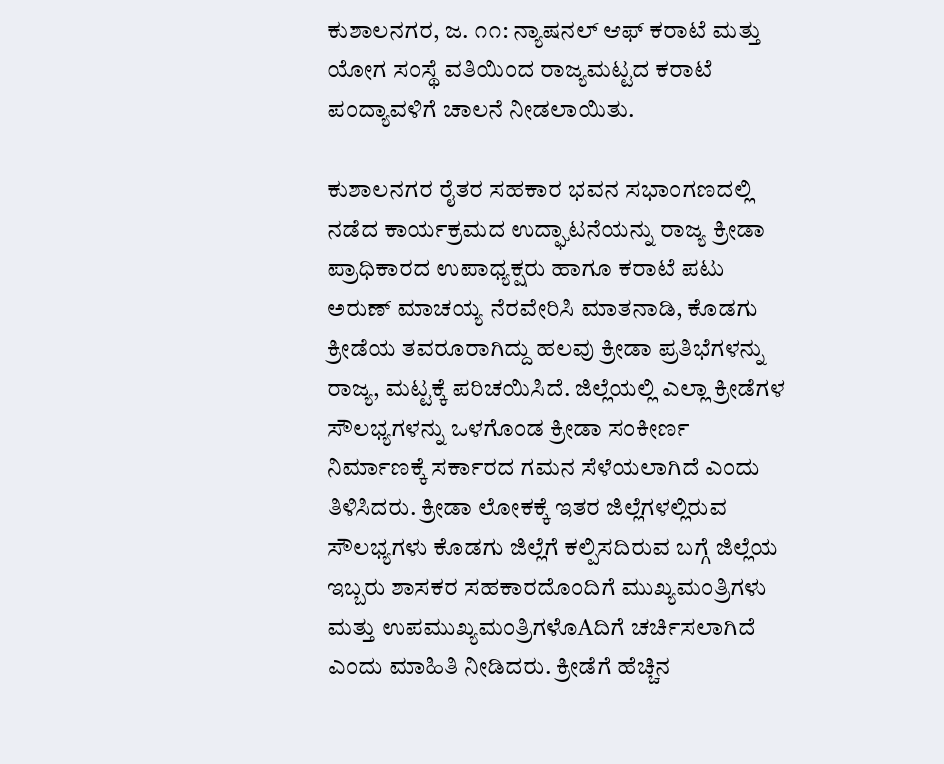ಕುಶಾಲನಗರ, ಜ. ೧೧: ನ್ಯಾಷನಲ್ ಆಫ್ ಕರಾಟೆ ಮತ್ತು ಯೋಗ ಸಂಸ್ಥೆ ವತಿಯಿಂದ ರಾಜ್ಯಮಟ್ಟದ ಕರಾಟೆ ಪಂದ್ಯಾವಳಿಗೆ ಚಾಲನೆ ನೀಡಲಾಯಿತು.

ಕುಶಾಲನಗರ ರೈತರ ಸಹಕಾರ ಭವನ ಸಭಾಂಗಣದಲ್ಲಿ ನಡೆದ ಕಾರ್ಯಕ್ರಮದ ಉದ್ಘಾಟನೆಯನ್ನು ರಾಜ್ಯ ಕ್ರೀಡಾ ಪ್ರಾಧಿಕಾರದ ಉಪಾಧ್ಯಕ್ಷರು ಹಾಗೂ ಕರಾಟೆ ಪಟು ಅರುಣ್ ಮಾಚಯ್ಯ ನೆರವೇರಿಸಿ ಮಾತನಾಡಿ, ಕೊಡಗು ಕ್ರೀಡೆಯ ತವರೂರಾಗಿದ್ದು ಹಲವು ಕ್ರೀಡಾ ಪ್ರತಿಭೆಗಳನ್ನು ರಾಜ್ಯ, ಮಟ್ಟಕ್ಕೆ ಪರಿಚಯಿಸಿದೆ. ಜಿಲ್ಲೆಯಲ್ಲಿ ಎಲ್ಲಾ ಕ್ರೀಡೆಗಳ ಸೌಲಭ್ಯಗಳನ್ನು ಒಳಗೊಂಡ ಕ್ರೀಡಾ ಸಂಕೀರ್ಣ ನಿರ್ಮಾಣಕ್ಕೆ ಸರ್ಕಾರದ ಗಮನ ಸೆಳೆಯಲಾಗಿದೆ ಎಂದು ತಿಳಿಸಿದರು. ಕ್ರೀಡಾ ಲೋಕಕ್ಕೆ ಇತರ ಜಿಲ್ಲೆಗಳಲ್ಲಿರುವ ಸೌಲಭ್ಯಗಳು ಕೊಡಗು ಜಿಲ್ಲೆಗೆ ಕಲ್ಪಿಸದಿರುವ ಬಗ್ಗೆ ಜಿಲ್ಲೆಯ ಇಬ್ಬರು ಶಾಸಕರ ಸಹಕಾರದೊಂದಿಗೆ ಮುಖ್ಯಮಂತ್ರಿಗಳು ಮತ್ತು ಉಪಮುಖ್ಯಮಂತ್ರಿಗಳೊAದಿಗೆ ಚರ್ಚಿಸಲಾಗಿದೆ ಎಂದು ಮಾಹಿತಿ ನೀಡಿದರು. ಕ್ರೀಡೆಗೆ ಹೆಚ್ಚಿನ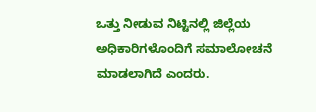ಒತ್ತು ನೀಡುವ ನಿಟ್ಟಿನಲ್ಲಿ ಜಿಲ್ಲೆಯ ಅಧಿಕಾರಿಗಳೊಂದಿಗೆ ಸಮಾಲೋಚನೆ ಮಾಡಲಾಗಿದೆ ಎಂದರು.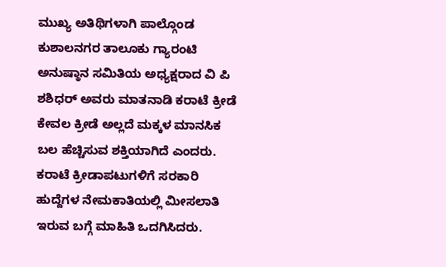ಮುಖ್ಯ ಅತಿಥಿಗಳಾಗಿ ಪಾಲ್ಗೊಂಡ ಕುಶಾಲನಗರ ತಾಲೂಕು ಗ್ಯಾರಂಟಿ ಅನುಷ್ಠಾನ ಸಮಿತಿಯ ಅಧ್ಯಕ್ಷರಾದ ವಿ ಪಿ ಶಶಿಧರ್ ಅವರು ಮಾತನಾಡಿ ಕರಾಟೆ ಕ್ರೀಡೆ ಕೇವಲ ಕ್ರೀಡೆ ಅಲ್ಲದೆ ಮಕ್ಕಳ ಮಾನಸಿಕ ಬಲ ಹೆಚ್ಚಿಸುವ ಶಕ್ತಿಯಾಗಿದೆ ಎಂದರು. ಕರಾಟೆ ಕ್ರೀಡಾಪಟುಗಳಿಗೆ ಸರಕಾರಿ ಹುದ್ದೆಗಳ ನೇಮಕಾತಿಯಲ್ಲಿ ಮೀಸಲಾತಿ ಇರುವ ಬಗ್ಗೆ ಮಾಹಿತಿ ಒದಗಿಸಿದರು.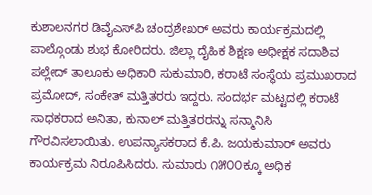ಕುಶಾಲನಗರ ಡಿವೈಎಸ್‌ಪಿ ಚಂದ್ರಶೇಖರ್ ಅವರು ಕಾರ್ಯಕ್ರಮದಲ್ಲಿ ಪಾಲ್ಗೊಂಡು ಶುಭ ಕೋರಿದರು. ಜಿಲ್ಲಾ ದೈಹಿಕ ಶಿಕ್ಷಣ ಅಧೀಕ್ಷಕ ಸದಾಶಿವ ಪಲ್ಲೇದ್ ತಾಲೂಕು ಅಧಿಕಾರಿ ಸುಕುಮಾರಿ, ಕರಾಟೆ ಸಂಸ್ಥೆಯ ಪ್ರಮುಖರಾದ ಪ್ರಮೋದ್, ಸಂಕೇತ್ ಮತ್ತಿತರರು ಇದ್ದರು. ಸಂದರ್ಭ ಮಟ್ಟದಲ್ಲಿ ಕರಾಟೆ ಸಾಧಕರಾದ ಅನಿತಾ, ಕುನಾಲ್ ಮತ್ತಿತರರನ್ನು ಸನ್ಮಾನಿಸಿ ಗೌರವಿಸಲಾಯಿತು. ಉಪನ್ಯಾಸಕರಾದ ಕೆ.ಪಿ. ಜಯಕುಮಾರ್ ಅವರು ಕಾರ್ಯಕ್ರಮ ನಿರೂಪಿಸಿದರು. ಸುಮಾರು ೧೫೦೦ಕ್ಕೂ ಅಧಿಕ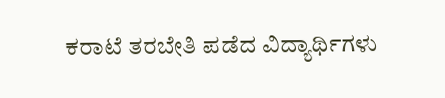ಕರಾಟೆ ತರಬೇತಿ ಪಡೆದ ವಿದ್ಯಾರ್ಥಿಗಳು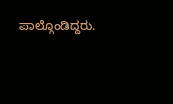ಪಾಲ್ಗೊಂಡಿದ್ದರು.